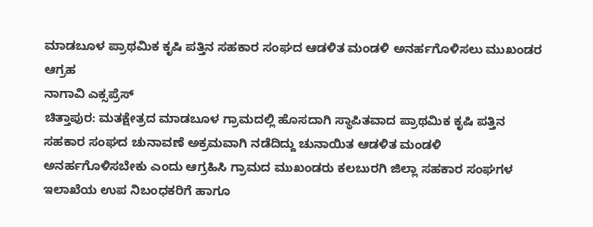ಮಾಡಬೂಳ ಪ್ರಾಥಮಿಕ ಕೃಷಿ ಪತ್ತಿನ ಸಹಕಾರ ಸಂಘದ ಆಡಳಿತ ಮಂಡಳಿ ಅನರ್ಹಗೊಳಿಸಲು ಮುಖಂಡರ ಆಗ್ರಹ
ನಾಗಾವಿ ಎಕ್ಸಪ್ರೆಸ್
ಚಿತ್ತಾಪುರ: ಮತಕ್ಷೇತ್ರದ ಮಾಡಬೂಳ ಗ್ರಾಮದಲ್ಲಿ ಹೊಸದಾಗಿ ಸ್ಥಾಪಿತವಾದ ಪ್ರಾಥಮಿಕ ಕೃಷಿ ಪತ್ತಿನ ಸಹಕಾರ ಸಂಘದ ಚುನಾವಣೆ ಅಕ್ರಮವಾಗಿ ನಡೆದಿದ್ದು ಚುನಾಯಿತ ಆಡಳಿತ ಮಂಡಳಿ ಅನರ್ಹಗೊಳಿಸಬೇಕು ಎಂದು ಆಗ್ರಹಿಸಿ ಗ್ರಾಮದ ಮುಖಂಡರು ಕಲಬುರಗಿ ಜಿಲ್ಲಾ ಸಹಕಾರ ಸಂಘಗಳ ಇಲಾಖೆಯ ಉಪ ನಿಬಂಧಕರಿಗೆ ಹಾಗೂ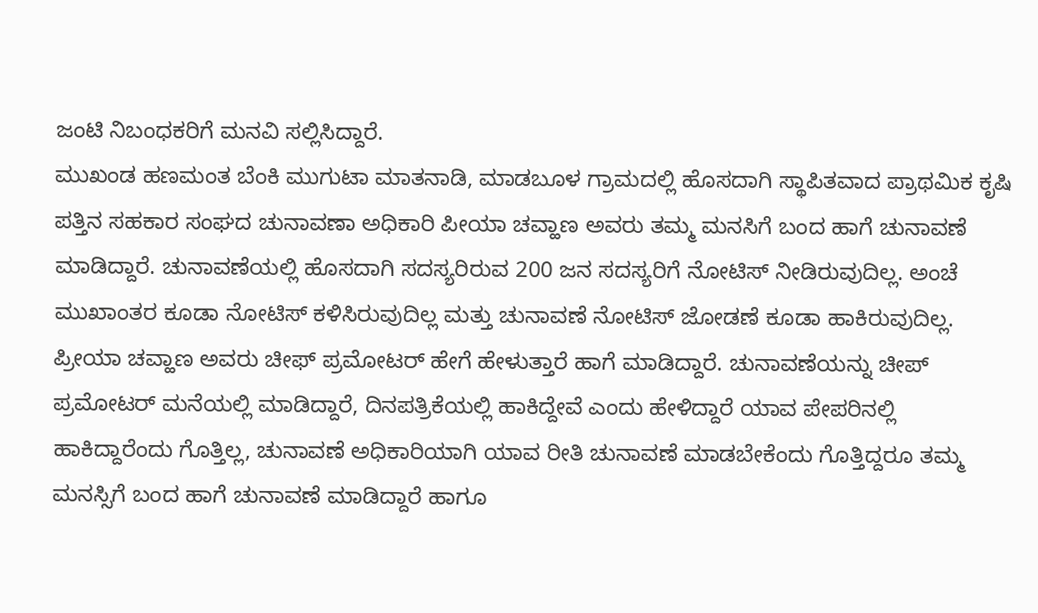ಜಂಟಿ ನಿಬಂಧಕರಿಗೆ ಮನವಿ ಸಲ್ಲಿಸಿದ್ದಾರೆ.
ಮುಖಂಡ ಹಣಮಂತ ಬೆಂಕಿ ಮುಗುಟಾ ಮಾತನಾಡಿ, ಮಾಡಬೂಳ ಗ್ರಾಮದಲ್ಲಿ ಹೊಸದಾಗಿ ಸ್ಥಾಪಿತವಾದ ಪ್ರಾಥಮಿಕ ಕೃಷಿ ಪತ್ತಿನ ಸಹಕಾರ ಸಂಘದ ಚುನಾವಣಾ ಅಧಿಕಾರಿ ಪೀಯಾ ಚವ್ಹಾಣ ಅವರು ತಮ್ಮ ಮನಸಿಗೆ ಬಂದ ಹಾಗೆ ಚುನಾವಣೆ ಮಾಡಿದ್ದಾರೆ. ಚುನಾವಣೆಯಲ್ಲಿ ಹೊಸದಾಗಿ ಸದಸ್ಯರಿರುವ 200 ಜನ ಸದಸ್ಯರಿಗೆ ನೋಟಿಸ್ ನೀಡಿರುವುದಿಲ್ಲ. ಅಂಚೆ ಮುಖಾಂತರ ಕೂಡಾ ನೋಟಿಸ್ ಕಳಿಸಿರುವುದಿಲ್ಲ ಮತ್ತು ಚುನಾವಣೆ ನೋಟಿಸ್ ಜೋಡಣೆ ಕೂಡಾ ಹಾಕಿರುವುದಿಲ್ಲ. ಪ್ರೀಯಾ ಚವ್ಹಾಣ ಅವರು ಚೀಫ್ ಪ್ರಮೋಟರ್ ಹೇಗೆ ಹೇಳುತ್ತಾರೆ ಹಾಗೆ ಮಾಡಿದ್ದಾರೆ. ಚುನಾವಣೆಯನ್ನು ಚೀಪ್ ಪ್ರಮೋಟರ್ ಮನೆಯಲ್ಲಿ ಮಾಡಿದ್ದಾರೆ, ದಿನಪತ್ರಿಕೆಯಲ್ಲಿ ಹಾಕಿದ್ದೇವೆ ಎಂದು ಹೇಳಿದ್ದಾರೆ ಯಾವ ಪೇಪರಿನಲ್ಲಿ ಹಾಕಿದ್ದಾರೆಂದು ಗೊತ್ತಿಲ್ಲ, ಚುನಾವಣೆ ಅಧಿಕಾರಿಯಾಗಿ ಯಾವ ರೀತಿ ಚುನಾವಣೆ ಮಾಡಬೇಕೆಂದು ಗೊತ್ತಿದ್ದರೂ ತಮ್ಮ ಮನಸ್ಸಿಗೆ ಬಂದ ಹಾಗೆ ಚುನಾವಣೆ ಮಾಡಿದ್ದಾರೆ ಹಾಗೂ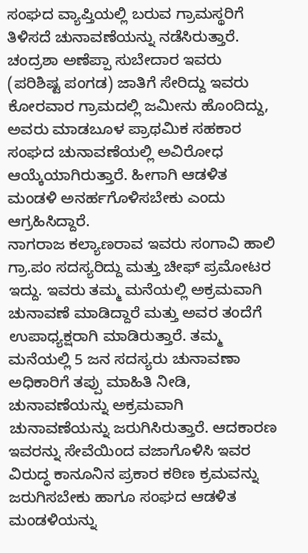ಸಂಘದ ವ್ಯಾಪ್ತಿಯಲ್ಲಿ ಬರುವ ಗ್ರಾಮಸ್ಥರಿಗೆ ತಿಳಿಸದೆ ಚುನಾವಣೆಯನ್ನು ನಡೆಸಿರುತ್ತಾರೆ. ಚಂದ್ರಶಾ ಅಣೆಪ್ಪಾ ಸುಬೇದಾರ ಇವರು (ಪರಿಶಿಷ್ಟ ಪಂಗಡ) ಜಾತಿಗೆ ಸೇರಿದ್ದು ಇವರು ಕೋರವಾರ ಗ್ರಾಮದಲ್ಲಿ ಜಮೀನು ಹೊಂದಿದ್ದು, ಅವರು ಮಾಡಬೂಳ ಪ್ರಾಥಮಿಕ ಸಹಕಾರ ಸಂಘದ ಚುನಾವಣೆಯಲ್ಲಿ ಅವಿರೋಧ ಆಯ್ಕೆಯಾಗಿರುತ್ತಾರೆ. ಹೀಗಾಗಿ ಆಡಳಿತ ಮಂಡಳಿ ಅನರ್ಹಗೊಳಿಸಬೇಕು ಎಂದು ಆಗ್ರಹಿಸಿದ್ದಾರೆ.
ನಾಗರಾಜ ಕಲ್ಯಾಣರಾವ ಇವರು ಸಂಗಾವಿ ಹಾಲಿ ಗ್ರಾ.ಪಂ ಸದಸ್ಯರಿದ್ದು ಮತ್ತು ಚೀಫ್ ಪ್ರಮೋಟರ ಇದ್ದು. ಇವರು ತಮ್ಮ ಮನೆಯಲ್ಲಿ ಅಕ್ರಮವಾಗಿ ಚುನಾವಣೆ ಮಾಡಿದ್ದಾರೆ ಮತ್ತು ಅವರ ತಂದೆಗೆ ಉಪಾಧ್ಯಕ್ಷರಾಗಿ ಮಾಡಿರುತ್ತಾರೆ. ತಮ್ಮ ಮನೆಯಲ್ಲಿ 5 ಜನ ಸದಸ್ಯರು ಚುನಾವಣಾ ಅಧಿಕಾರಿಗೆ ತಪ್ಪು ಮಾಹಿತಿ ನೀಡಿ, ಚುನಾವಣೆಯನ್ನು ಅಕ್ರಮವಾಗಿ ಚುನಾವಣೆಯನ್ನು ಜರುಗಿಸಿರುತ್ತಾರೆ. ಆದಕಾರಣ ಇವರನ್ನು ಸೇವೆಯಿಂದ ವಜಾಗೊಳಿಸಿ ಇವರ ವಿರುದ್ಧ ಕಾನೂನಿನ ಪ್ರಕಾರ ಕಠಿಣ ಕ್ರಮವನ್ನು ಜರುಗಿಸಬೇಕು ಹಾಗೂ ಸಂಘದ ಆಡಳಿತ ಮಂಡಳಿಯನ್ನು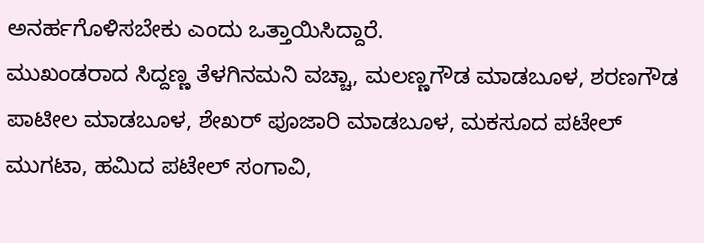ಅನರ್ಹಗೊಳಿಸಬೇಕು ಎಂದು ಒತ್ತಾಯಿಸಿದ್ದಾರೆ.
ಮುಖಂಡರಾದ ಸಿದ್ದಣ್ಣ ತೆಳಗಿನಮನಿ ವಚ್ಚಾ, ಮಲಣ್ಣಗೌಡ ಮಾಡಬೂಳ, ಶರಣಗೌಡ ಪಾಟೀಲ ಮಾಡಬೂಳ, ಶೇಖರ್ ಪೂಜಾರಿ ಮಾಡಬೂಳ, ಮಕಸೂದ ಪಟೇಲ್ ಮುಗಟಾ, ಹಮಿದ ಪಟೇಲ್ ಸಂಗಾವಿ,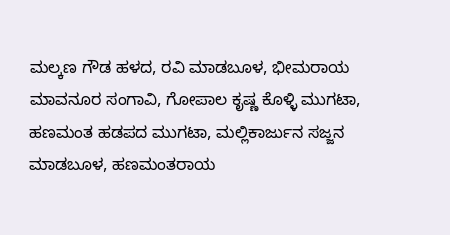ಮಲ್ಕಣ ಗೌಡ ಹಳದ, ರವಿ ಮಾಡಬೂಳ, ಭೀಮರಾಯ ಮಾವನೂರ ಸಂಗಾವಿ, ಗೋಪಾಲ ಕೃಷ್ಣ ಕೊಳ್ಳಿ ಮುಗಟಾ, ಹಣಮಂತ ಹಡಪದ ಮುಗಟಾ, ಮಲ್ಲಿಕಾರ್ಜುನ ಸಜ್ಜನ ಮಾಡಬೂಳ, ಹಣಮಂತರಾಯ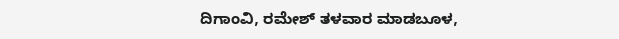ದಿಗಾಂವಿ, ರಮೇಶ್ ತಳವಾರ ಮಾಡಬೂಳ,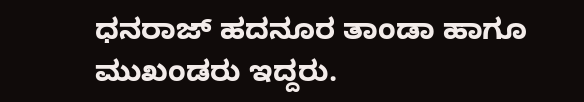ಧನರಾಜ್ ಹದನೂರ ತಾಂಡಾ ಹಾಗೂ ಮುಖಂಡರು ಇದ್ದರು.